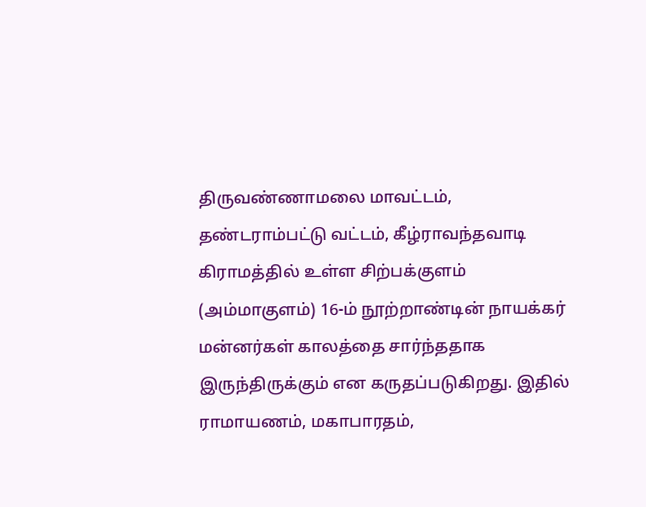திருவண்ணாமலை மாவட்டம், தண்டராம்பட்டு வட்டம், கீழ்ராவந்தவாடி கிராமத்தில் உள்ள சிற்பக்குளம் (அம்மாகுளம்) 16-ம் நூற்றாண்டின் நாயக்கர் மன்னர்கள் காலத்தை சார்ந்ததாக இருந்திருக்கும் என கருதப்படுகிறது. இதில் ராமாயணம், மகாபாரதம்,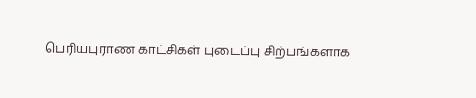பெரியபுராண காட்சிகள் புடைப்பு சிற்பங்களாக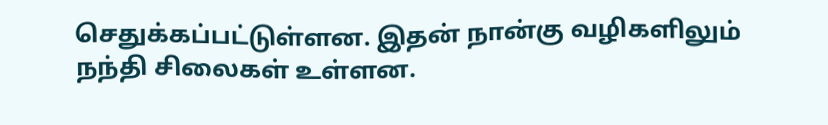செதுக்கப்பட்டுள்ளன. இதன் நான்கு வழிகளிலும் நந்தி சிலைகள் உள்ளன.